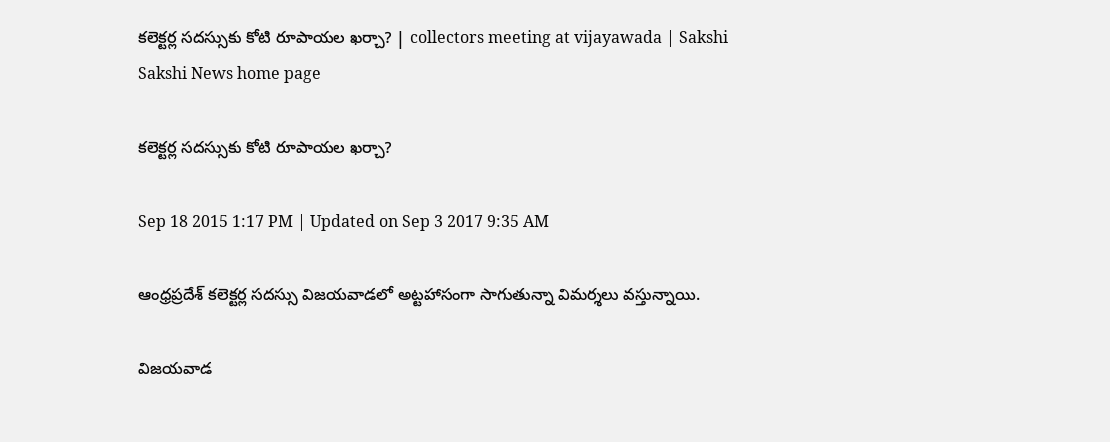కలెక్టర్ల సదస్సుకు కోటి రూపాయల ఖర్చా? | collectors meeting at vijayawada | Sakshi
Sakshi News home page

కలెక్టర్ల సదస్సుకు కోటి రూపాయల ఖర్చా?

Sep 18 2015 1:17 PM | Updated on Sep 3 2017 9:35 AM

ఆంధ్రప్రదేశ్ కలెక్టర్ల సదస్సు విజయవాడలో అట్టహాసంగా సాగుతున్నా విమర్శలు వస్తున్నాయి.

విజయవాడ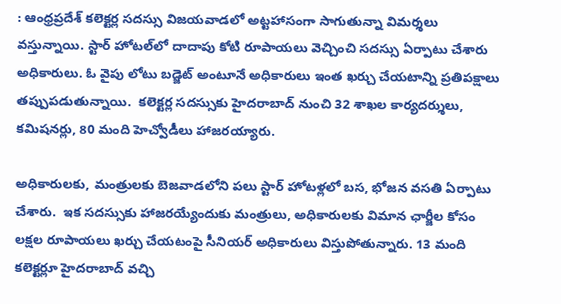: ఆంధ్రప్రదేశ్ కలెక్టర్ల సదస్సు విజయవాడలో అట్టహాసంగా సాగుతున్నా విమర్శలు వస్తున్నాయి. స్టార్‌ హోటల్‌లో దాదాపు కోటి రూపాయలు వెచ్చించి సదస్సు ఏర్పాటు చేశారు అధికారులు. ఓ వైపు లోటు బడ్జెట్‌ అంటూనే అధికారులు ఇంత ఖర్చు చేయటాన్ని ప్రతిపక్షాలు తప్పుపడుతున్నాయి.  కలెక్టర్ల సదస్సుకు హైదరాబాద్ నుంచి 32 శాఖల కార్యదర్శులు, కమిషనర్లు, 80 మంది హెచ్వోడీలు హాజరయ్యారు.

అధికారులకు, మంత్రులకు బెజవాడలోని పలు స్టార్ హోటళ్లలో బస, భోజన వసతి ఏర్పాటు చేశారు.  ఇక సదస్సుకు హాజరయ్యేందుకు మంత్రులు, అధికారులకు విమాన ఛార్జీల కోసం లక్షల రూపాయలు ఖర్చు చేయటంపై సీనియర్ అధికారులు విస్తుపోతున్నారు. 13 మంది కలెక్టర్లూ హైదరాబాద్ వచ్చి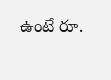ఉంటే రూ.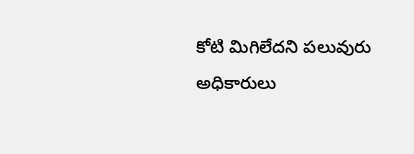కోటి మిగిలేదని పలువురు అధికారులు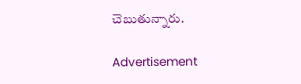చెబుతున్నారు.

Advertisement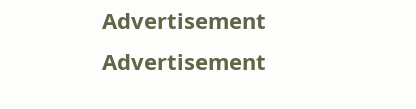Advertisement
Advertisement